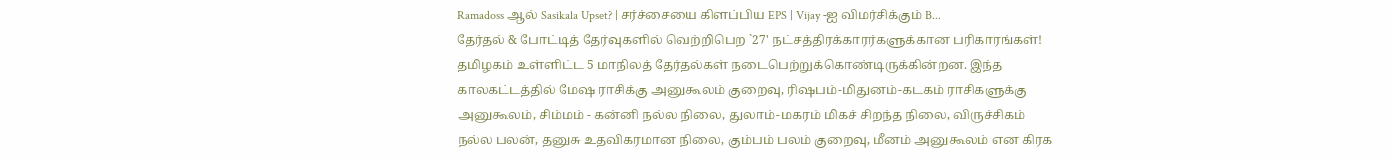Ramadoss ஆல் Sasikala Upset? | சர்ச்சையை கிளப்பிய EPS | Vijay -ஐ விமர்சிக்கும் B...
தேர்தல் & போட்டித் தேர்வுகளில் வெற்றிபெற `27' நட்சத்திரக்காரர்களுக்கான பரிகாரங்கள்!
தமிழகம் உள்ளிட்ட 5 மாநிலத் தேர்தல்கள் நடைபெற்றுக்கொண்டிருக்கின்றன. இந்த காலகட்டத்தில் மேஷ ராசிக்கு அனுகூலம் குறைவு, ரிஷபம்-மிதுனம்-கடகம் ராசிகளுக்கு அனுகூலம், சிம்மம் - கன்னி நல்ல நிலை, துலாம்-மகரம் மிகச் சிறந்த நிலை, விருச்சிகம் நல்ல பலன், தனுசு உதவிகரமான நிலை, கும்பம் பலம் குறைவு, மீனம் அனுகூலம் என கிரக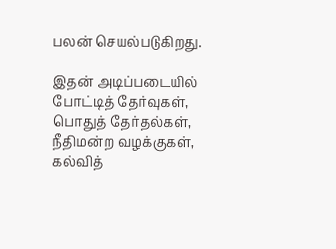பலன் செயல்படுகிறது.

இதன் அடிப்படையில் போட்டித் தேர்வுகள், பொதுத் தேர்தல்கள், நீதிமன்ற வழக்குகள், கல்வித்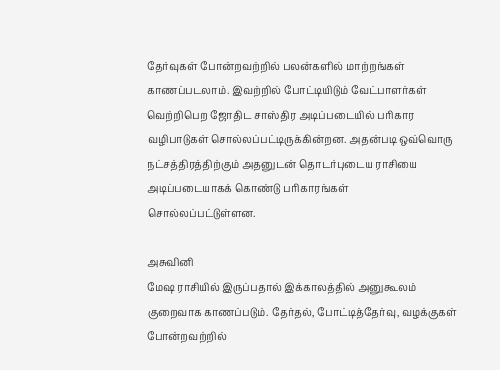தேர்வுகள் போன்றவற்றில் பலன்களில் மாற்றங்கள் காணப்படலாம். இவற்றில் போட்டியிடும் வேட்பாளர்கள் வெற்றிபெற ஜோதிட சாஸ்திர அடிப்படையில் பரிகார வழிபாடுகள் சொல்லப்பட்டிருக்கின்றன. அதன்படி ஒவ்வொரு நட்சத்திரத்திற்கும் அதனுடன் தொடர்புடைய ராசியை அடிப்படையாகக் கொண்டு பரிகாரங்கள் சொல்லப்பட்டுள்ளன.

அசுவினி
மேஷ ராசியில் இருப்பதால் இக்காலத்தில் அனுகூலம் குறைவாக காணப்படும். தேர்தல், போட்டித்தேர்வு, வழக்குகள் போன்றவற்றில்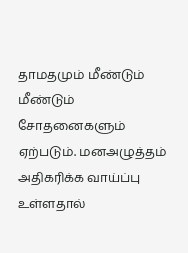தாமதமும் மீண்டும் மீண்டும் சோதனைகளும் ஏற்படும். மனஅழுத்தம் அதிகரிக்க வாய்ப்பு உள்ளதால்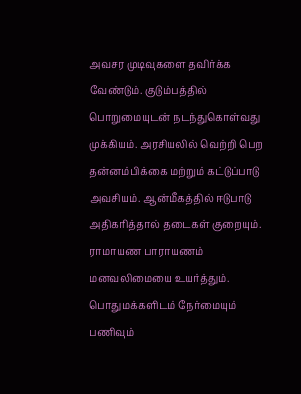அவசர முடிவுகளை தவிர்க்க வேண்டும். குடும்பத்தில் பொறுமையுடன் நடந்துகொள்வது முக்கியம். அரசியலில் வெற்றி பெற தன்னம்பிக்கை மற்றும் கட்டுப்பாடு அவசியம். ஆன்மீகத்தில் ஈடுபாடு அதிகரித்தால் தடைகள் குறையும். ராமாயண பாராயணம் மனவலிமையை உயர்த்தும். பொதுமக்களிடம் நேர்மையும் பணிவும்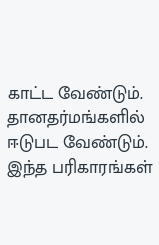காட்ட வேண்டும். தானதர்மங்களில் ஈடுபட வேண்டும். இந்த பரிகாரங்கள்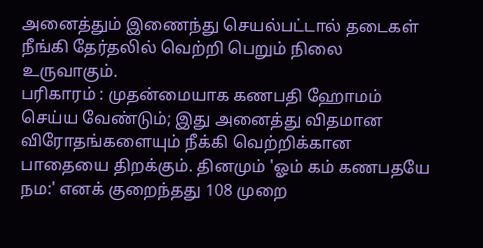அனைத்தும் இணைந்து செயல்பட்டால் தடைகள் நீங்கி தேர்தலில் வெற்றி பெறும் நிலை உருவாகும்.
பரிகாரம் : முதன்மையாக கணபதி ஹோமம் செய்ய வேண்டும்; இது அனைத்து விதமான விரோதங்களையும் நீக்கி வெற்றிக்கான பாதையை திறக்கும். தினமும் 'ஓம் கம் கணபதயே நம:' எனக் குறைந்தது 108 முறை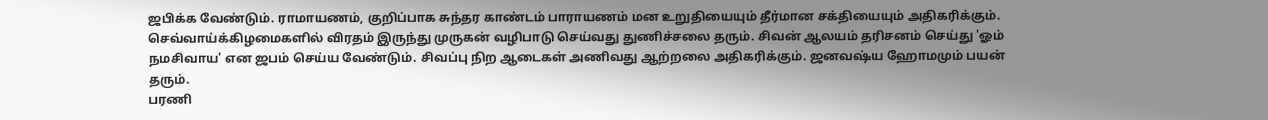ஜபிக்க வேண்டும். ராமாயணம், குறிப்பாக சுந்தர காண்டம் பாராயணம் மன உறுதியையும் தீர்மான சக்தியையும் அதிகரிக்கும். செவ்வாய்க்கிழமைகளில் விரதம் இருந்து முருகன் வழிபாடு செய்வது துணிச்சலை தரும். சிவன் ஆலயம் தரிசனம் செய்து 'ஓம் நமசிவாய' என ஜபம் செய்ய வேண்டும். சிவப்பு நிற ஆடைகள் அணிவது ஆற்றலை அதிகரிக்கும். ஜனவஷ்ய ஹோமமும் பயன் தரும்.
பரணி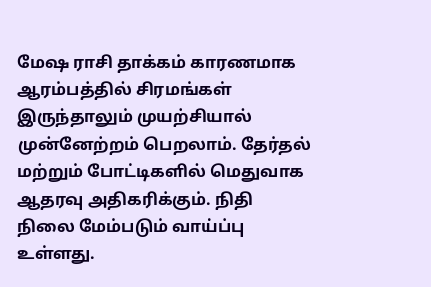மேஷ ராசி தாக்கம் காரணமாக ஆரம்பத்தில் சிரமங்கள் இருந்தாலும் முயற்சியால் முன்னேற்றம் பெறலாம். தேர்தல் மற்றும் போட்டிகளில் மெதுவாக ஆதரவு அதிகரிக்கும். நிதி நிலை மேம்படும் வாய்ப்பு உள்ளது.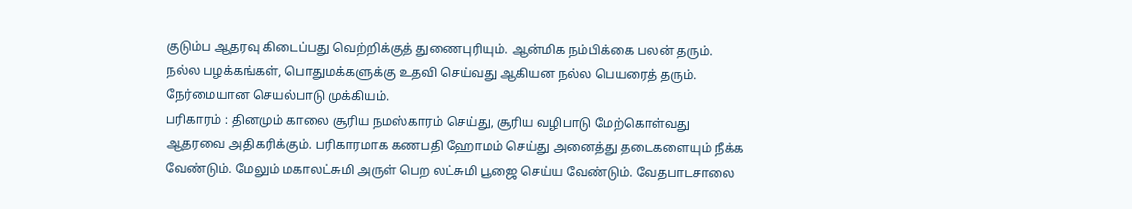குடும்ப ஆதரவு கிடைப்பது வெற்றிக்குத் துணைபுரியும். ஆன்மிக நம்பிக்கை பலன் தரும். நல்ல பழக்கங்கள், பொதுமக்களுக்கு உதவி செய்வது ஆகியன நல்ல பெயரைத் தரும். நேர்மையான செயல்பாடு முக்கியம்.
பரிகாரம் : தினமும் காலை சூரிய நமஸ்காரம் செய்து, சூரிய வழிபாடு மேற்கொள்வது ஆதரவை அதிகரிக்கும். பரிகாரமாக கணபதி ஹோமம் செய்து அனைத்து தடைகளையும் நீக்க வேண்டும். மேலும் மகாலட்சுமி அருள் பெற லட்சுமி பூஜை செய்ய வேண்டும். வேதபாடசாலை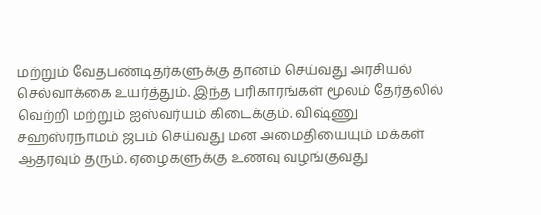மற்றும் வேதபண்டிதர்களுக்கு தானம் செய்வது அரசியல் செல்வாக்கை உயர்த்தும். இந்த பரிகாரங்கள் மூலம் தேர்தலில் வெற்றி மற்றும் ஐஸ்வர்யம் கிடைக்கும். விஷ்ணு சஹஸ்ரநாமம் ஜபம் செய்வது மன அமைதியையும் மக்கள் ஆதரவும் தரும். ஏழைகளுக்கு உணவு வழங்குவது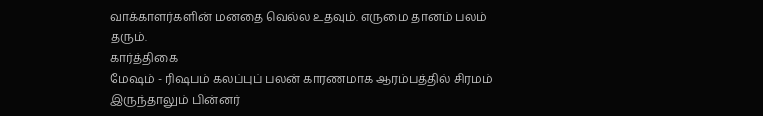வாக்காளர்களின் மனதை வெல்ல உதவும். எருமை தானம் பலம் தரும்.
கார்த்திகை
மேஷம் - ரிஷபம் கலப்புப் பலன் காரணமாக ஆரம்பத்தில் சிரமம் இருந்தாலும் பின்னர்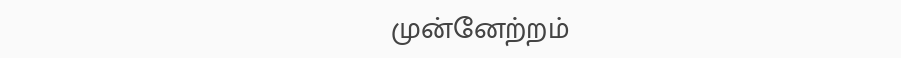முன்னேற்றம்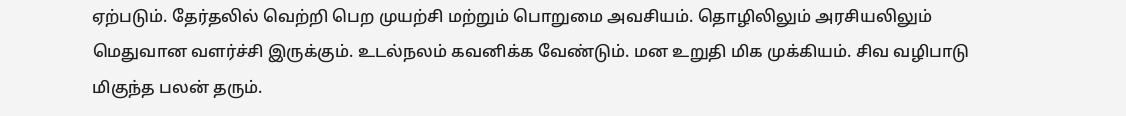ஏற்படும். தேர்தலில் வெற்றி பெற முயற்சி மற்றும் பொறுமை அவசியம். தொழிலிலும் அரசியலிலும் மெதுவான வளர்ச்சி இருக்கும். உடல்நலம் கவனிக்க வேண்டும். மன உறுதி மிக முக்கியம். சிவ வழிபாடு மிகுந்த பலன் தரும்.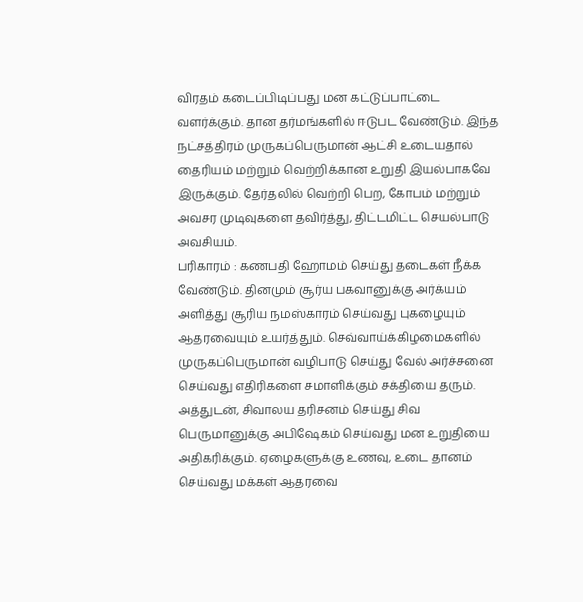விரதம் கடைப்பிடிப்பது மன கட்டுப்பாட்டை வளர்க்கும். தான தர்மங்களில் ஈடுபட வேண்டும். இந்த நட்சத்திரம் முருகப்பெருமான் ஆட்சி உடையதால் தைரியம் மற்றும் வெற்றிக்கான உறுதி இயல்பாகவே இருக்கும். தேர்தலில் வெற்றி பெற, கோபம் மற்றும் அவசர முடிவுகளை தவிர்த்து, திட்டமிட்ட செயல்பாடு அவசியம்.
பரிகாரம் : கணபதி ஹோமம் செய்து தடைகள் நீக்க வேண்டும். தினமும் சூர்ய பகவானுக்கு அர்க்யம் அளித்து சூரிய நமஸ்காரம் செய்வது புகழையும் ஆதரவையும் உயர்த்தும். செவ்வாய்க்கிழமைகளில் முருகப்பெருமான் வழிபாடு செய்து வேல் அர்ச்சனை செய்வது எதிரிகளை சமாளிக்கும் சக்தியை தரும். அத்துடன், சிவாலய தரிசனம் செய்து சிவ பெருமானுக்கு அபிஷேகம் செய்வது மன உறுதியை அதிகரிக்கும். ஏழைகளுக்கு உணவு, உடை தானம் செய்வது மக்கள் ஆதரவை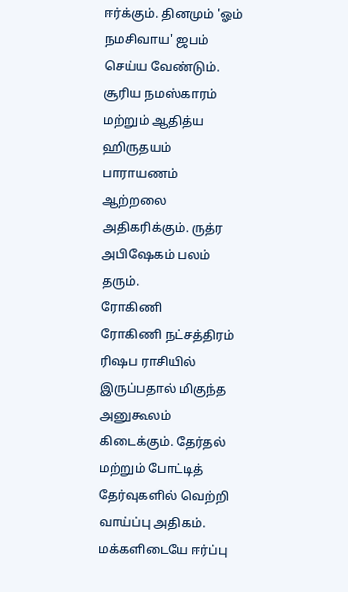ஈர்க்கும். தினமும் 'ஓம் நமசிவாய' ஜபம் செய்ய வேண்டும். சூரிய நமஸ்காரம் மற்றும் ஆதித்ய ஹிருதயம் பாராயணம் ஆற்றலை அதிகரிக்கும். ருத்ர அபிஷேகம் பலம் தரும்.
ரோகிணி
ரோகிணி நட்சத்திரம் ரிஷப ராசியில் இருப்பதால் மிகுந்த அனுகூலம் கிடைக்கும். தேர்தல் மற்றும் போட்டித் தேர்வுகளில் வெற்றி வாய்ப்பு அதிகம். மக்களிடையே ஈர்ப்பு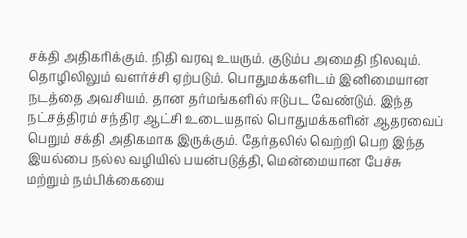சக்தி அதிகரிக்கும். நிதி வரவு உயரும். குடும்ப அமைதி நிலவும். தொழிலிலும் வளர்ச்சி ஏற்படும். பொதுமக்களிடம் இனிமையான நடத்தை அவசியம். தான தர்மங்களில் ஈடுபட வேண்டும். இந்த நட்சத்திரம் சந்திர ஆட்சி உடையதால் பொதுமக்களின் ஆதரவைப் பெறும் சக்தி அதிகமாக இருக்கும். தேர்தலில் வெற்றி பெற இந்த இயல்பை நல்ல வழியில் பயன்படுத்தி, மென்மையான பேச்சு மற்றும் நம்பிக்கையை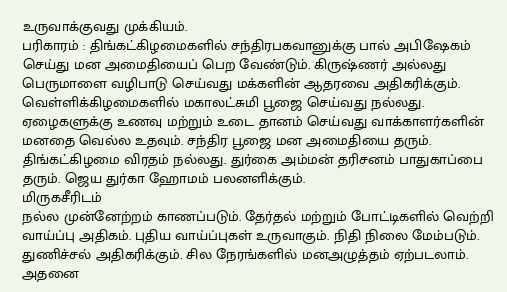உருவாக்குவது முக்கியம்.
பரிகாரம் : திங்கட்கிழமைகளில் சந்திரபகவானுக்கு பால் அபிஷேகம் செய்து மன அமைதியைப் பெற வேண்டும். கிருஷ்ணர் அல்லது பெருமாளை வழிபாடு செய்வது மக்களின் ஆதரவை அதிகரிக்கும். வெள்ளிக்கிழமைகளில் மகாலட்சுமி பூஜை செய்வது நல்லது. ஏழைகளுக்கு உணவு மற்றும் உடை தானம் செய்வது வாக்காளர்களின் மனதை வெல்ல உதவும். சந்திர பூஜை மன அமைதியை தரும். திங்கட்கிழமை விரதம் நல்லது. துர்கை அம்மன் தரிசனம் பாதுகாப்பை தரும். ஜெய துர்கா ஹோமம் பலனளிக்கும்.
மிருகசீரிடம்
நல்ல முன்னேற்றம் காணப்படும். தேர்தல் மற்றும் போட்டிகளில் வெற்றி வாய்ப்பு அதிகம். புதிய வாய்ப்புகள் உருவாகும். நிதி நிலை மேம்படும். துணிச்சல் அதிகரிக்கும். சில நேரங்களில் மனஅழுத்தம் ஏற்படலாம். அதனை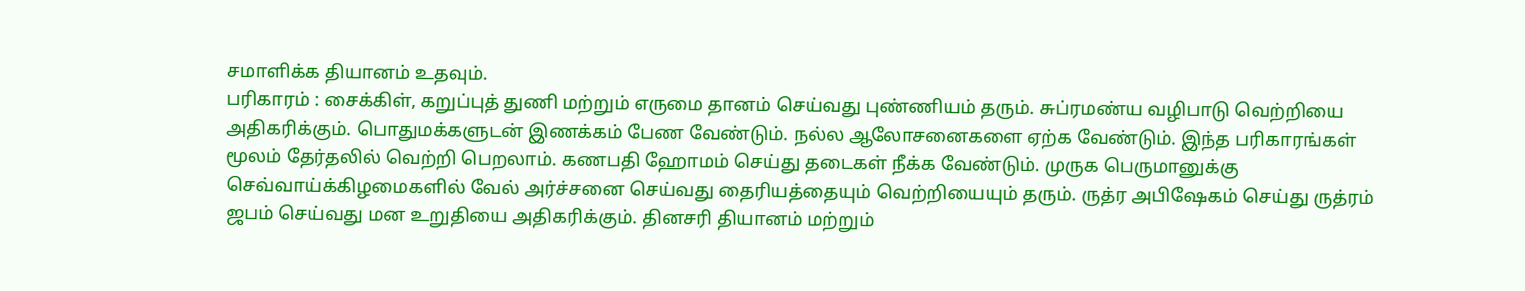சமாளிக்க தியானம் உதவும்.
பரிகாரம் : சைக்கிள், கறுப்புத் துணி மற்றும் எருமை தானம் செய்வது புண்ணியம் தரும். சுப்ரமண்ய வழிபாடு வெற்றியை அதிகரிக்கும். பொதுமக்களுடன் இணக்கம் பேண வேண்டும். நல்ல ஆலோசனைகளை ஏற்க வேண்டும். இந்த பரிகாரங்கள் மூலம் தேர்தலில் வெற்றி பெறலாம். கணபதி ஹோமம் செய்து தடைகள் நீக்க வேண்டும். முருக பெருமானுக்கு செவ்வாய்க்கிழமைகளில் வேல் அர்ச்சனை செய்வது தைரியத்தையும் வெற்றியையும் தரும். ருத்ர அபிஷேகம் செய்து ருத்ரம் ஜபம் செய்வது மன உறுதியை அதிகரிக்கும். தினசரி தியானம் மற்றும்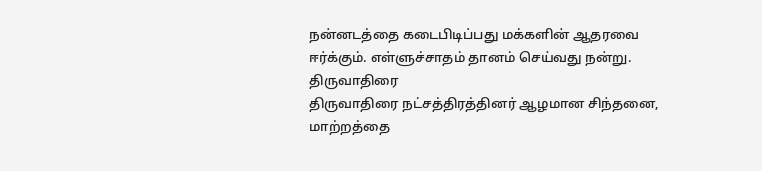நன்னடத்தை கடைபிடிப்பது மக்களின் ஆதரவை ஈர்க்கும். எள்ளுச்சாதம் தானம் செய்வது நன்று.
திருவாதிரை
திருவாதிரை நட்சத்திரத்தினர் ஆழமான சிந்தனை, மாற்றத்தை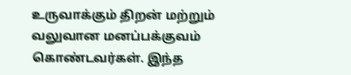உருவாக்கும் திறன் மற்றும் வலுவான மனப்பக்குவம் கொண்டவர்கள். இந்த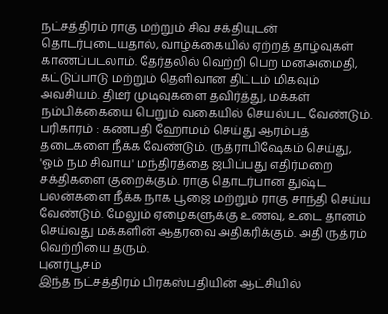நட்சத்திரம் ராகு மற்றும் சிவ சக்தியுடன் தொடர்புடையதால், வாழ்க்கையில் ஏற்றத் தாழ்வுகள் காணப்படலாம். தேர்தலில் வெற்றி பெற மனஅமைதி, கட்டுப்பாடு மற்றும் தெளிவான திட்டம் மிகவும் அவசியம். திடீர் முடிவுகளை தவிர்த்து, மக்கள் நம்பிக்கையை பெறும் வகையில் செயல்பட வேண்டும்.
பரிகாரம் : கணபதி ஹோமம் செய்து ஆரம்பத் தடைகளை நீக்க வேண்டும். ருத்ராபிஷேகம் செய்து, 'ஓம் நம சிவாய' மந்திரத்தை ஜபிப்பது எதிர்மறை சக்திகளை குறைக்கும். ராகு தொடர்பான துஷ்ட பலன்களை நீக்க நாக பூஜை மற்றும் ராகு சாந்தி செய்ய வேண்டும். மேலும் ஏழைகளுக்கு உணவு, உடை தானம் செய்வது மக்களின் ஆதரவை அதிகரிக்கும். அதி ருத்ரம் வெற்றியை தரும்.
புனர்பூசம்
இந்த நட்சத்திரம் பிரகஸ்பதியின் ஆட்சியில்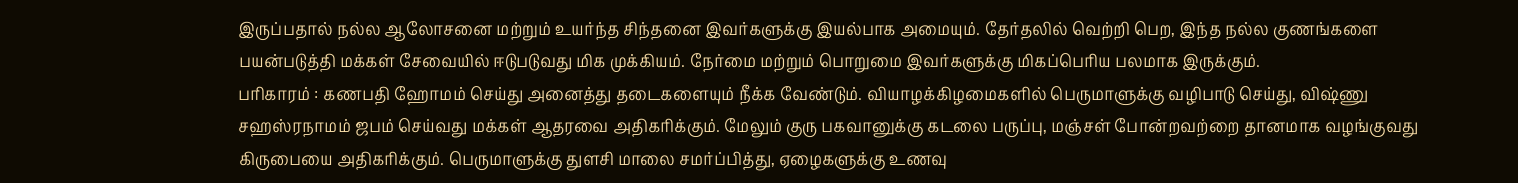இருப்பதால் நல்ல ஆலோசனை மற்றும் உயர்ந்த சிந்தனை இவர்களுக்கு இயல்பாக அமையும். தேர்தலில் வெற்றி பெற, இந்த நல்ல குணங்களை பயன்படுத்தி மக்கள் சேவையில் ஈடுபடுவது மிக முக்கியம். நேர்மை மற்றும் பொறுமை இவர்களுக்கு மிகப்பெரிய பலமாக இருக்கும்.
பரிகாரம் : கணபதி ஹோமம் செய்து அனைத்து தடைகளையும் நீக்க வேண்டும். வியாழக்கிழமைகளில் பெருமாளுக்கு வழிபாடு செய்து, விஷ்ணு சஹஸ்ரநாமம் ஜபம் செய்வது மக்கள் ஆதரவை அதிகரிக்கும். மேலும் குரு பகவானுக்கு கடலை பருப்பு, மஞ்சள் போன்றவற்றை தானமாக வழங்குவது கிருபையை அதிகரிக்கும். பெருமாளுக்கு துளசி மாலை சமர்ப்பித்து, ஏழைகளுக்கு உணவு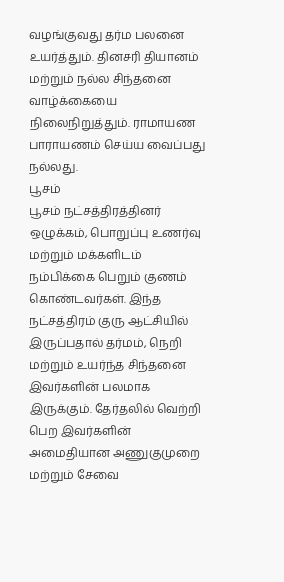வழங்குவது தர்ம பலனை உயர்த்தும். தினசரி தியானம் மற்றும் நல்ல சிந்தனை வாழ்க்கையை நிலைநிறுத்தும். ராமாயண பாராயணம் செய்ய வைப்பது நல்லது.
பூசம்
பூசம் நட்சத்திரத்தினர் ஒழுக்கம், பொறுப்பு உணர்வு மற்றும் மக்களிடம் நம்பிக்கை பெறும் குணம் கொண்டவர்கள். இந்த நட்சத்திரம் குரு ஆட்சியில் இருப்பதால் தர்மம், நெறி மற்றும் உயர்ந்த சிந்தனை இவர்களின் பலமாக இருக்கும். தேர்தலில் வெற்றி பெற இவர்களின் அமைதியான அணுகுமுறை மற்றும் சேவை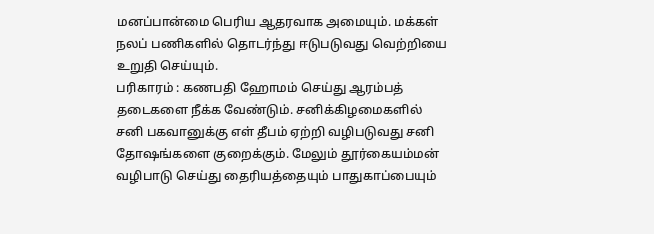மனப்பான்மை பெரிய ஆதரவாக அமையும். மக்கள் நலப் பணிகளில் தொடர்ந்து ஈடுபடுவது வெற்றியை உறுதி செய்யும்.
பரிகாரம் : கணபதி ஹோமம் செய்து ஆரம்பத் தடைகளை நீக்க வேண்டும். சனிக்கிழமைகளில் சனி பகவானுக்கு எள் தீபம் ஏற்றி வழிபடுவது சனி தோஷங்களை குறைக்கும். மேலும் தூர்கையம்மன் வழிபாடு செய்து தைரியத்தையும் பாதுகாப்பையும்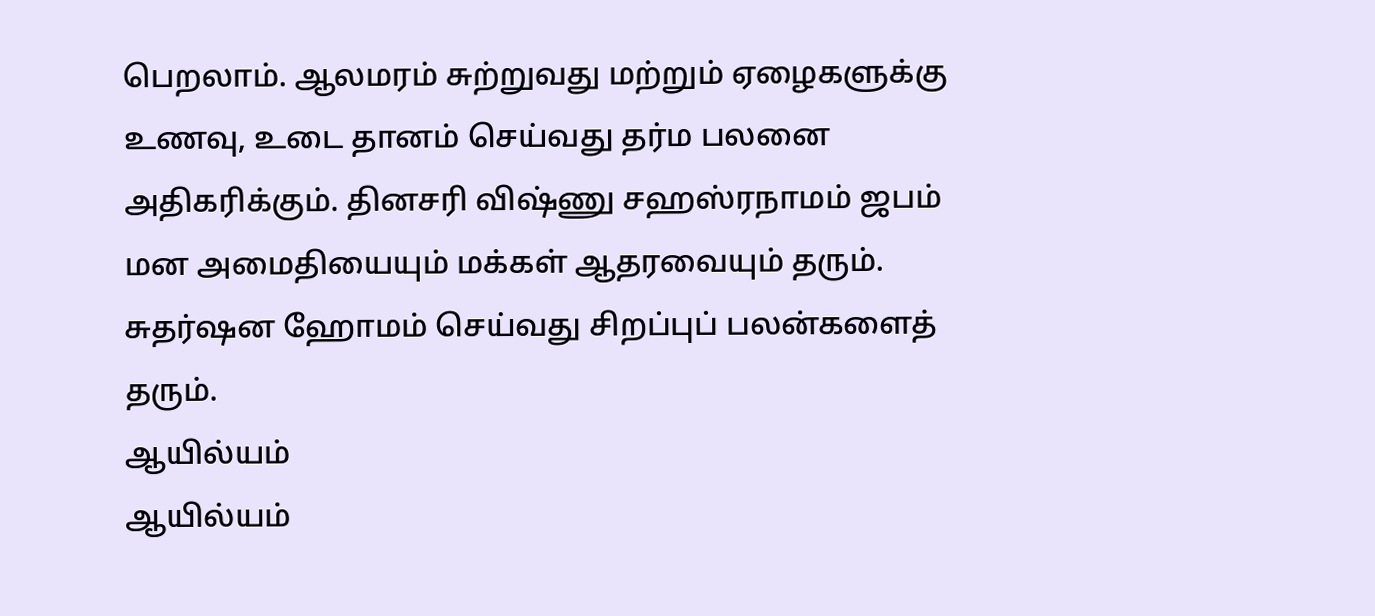பெறலாம். ஆலமரம் சுற்றுவது மற்றும் ஏழைகளுக்கு உணவு, உடை தானம் செய்வது தர்ம பலனை அதிகரிக்கும். தினசரி விஷ்ணு சஹஸ்ரநாமம் ஜபம் மன அமைதியையும் மக்கள் ஆதரவையும் தரும். சுதர்ஷன ஹோமம் செய்வது சிறப்புப் பலன்களைத் தரும்.
ஆயில்யம்
ஆயில்யம்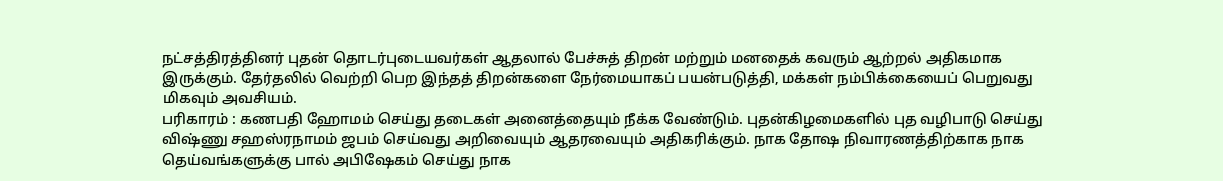நட்சத்திரத்தினர் புதன் தொடர்புடையவர்கள் ஆதலால் பேச்சுத் திறன் மற்றும் மனதைக் கவரும் ஆற்றல் அதிகமாக இருக்கும். தேர்தலில் வெற்றி பெற இந்தத் திறன்களை நேர்மையாகப் பயன்படுத்தி, மக்கள் நம்பிக்கையைப் பெறுவது மிகவும் அவசியம்.
பரிகாரம் : கணபதி ஹோமம் செய்து தடைகள் அனைத்தையும் நீக்க வேண்டும். புதன்கிழமைகளில் புத வழிபாடு செய்து விஷ்ணு சஹஸ்ரநாமம் ஜபம் செய்வது அறிவையும் ஆதரவையும் அதிகரிக்கும். நாக தோஷ நிவாரணத்திற்காக நாக தெய்வங்களுக்கு பால் அபிஷேகம் செய்து நாக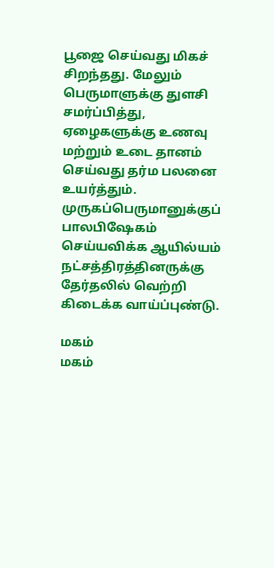பூஜை செய்வது மிகச் சிறந்தது. மேலும் பெருமாளுக்கு துளசி சமர்ப்பித்து, ஏழைகளுக்கு உணவு மற்றும் உடை தானம் செய்வது தர்ம பலனை உயர்த்தும். முருகப்பெருமானுக்குப் பாலபிஷேகம் செய்யவிக்க ஆயில்யம் நட்சத்திரத்தினருக்கு தேர்தலில் வெற்றி கிடைக்க வாய்ப்புண்டு.

மகம்
மகம்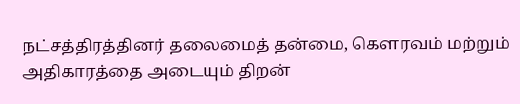நட்சத்திரத்தினர் தலைமைத் தன்மை, கௌரவம் மற்றும் அதிகாரத்தை அடையும் திறன்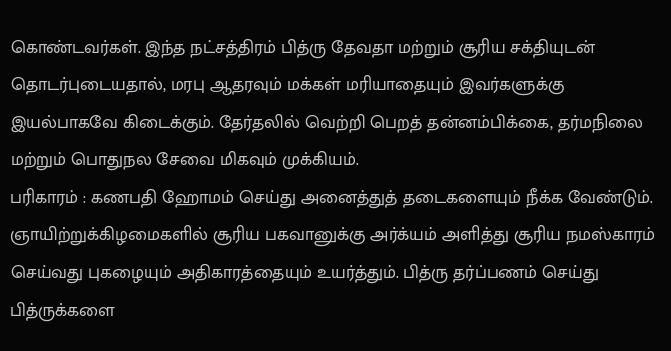கொண்டவர்கள். இந்த நட்சத்திரம் பித்ரு தேவதா மற்றும் சூரிய சக்தியுடன் தொடர்புடையதால், மரபு ஆதரவும் மக்கள் மரியாதையும் இவர்களுக்கு இயல்பாகவே கிடைக்கும். தேர்தலில் வெற்றி பெறத் தன்னம்பிக்கை, தர்மநிலை மற்றும் பொதுநல சேவை மிகவும் முக்கியம்.
பரிகாரம் : கணபதி ஹோமம் செய்து அனைத்துத் தடைகளையும் நீக்க வேண்டும். ஞாயிற்றுக்கிழமைகளில் சூரிய பகவானுக்கு அர்க்யம் அளித்து சூரிய நமஸ்காரம் செய்வது புகழையும் அதிகாரத்தையும் உயர்த்தும். பித்ரு தர்ப்பணம் செய்து பித்ருக்களை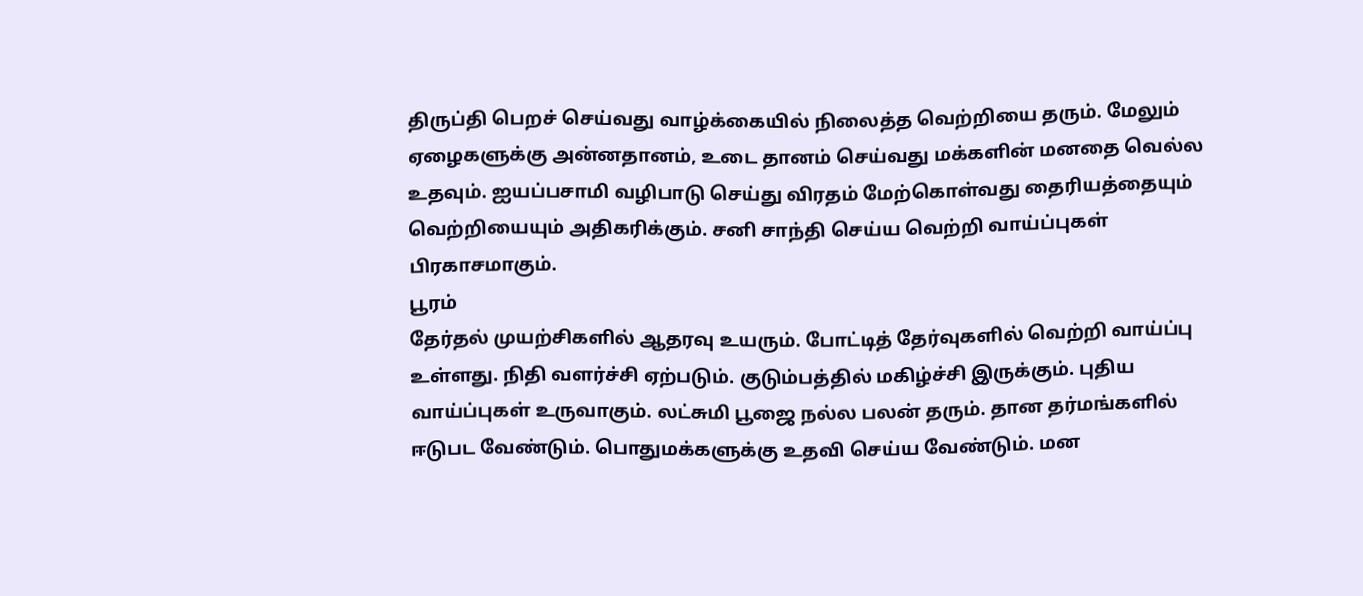திருப்தி பெறச் செய்வது வாழ்க்கையில் நிலைத்த வெற்றியை தரும். மேலும் ஏழைகளுக்கு அன்னதானம், உடை தானம் செய்வது மக்களின் மனதை வெல்ல உதவும். ஐயப்பசாமி வழிபாடு செய்து விரதம் மேற்கொள்வது தைரியத்தையும் வெற்றியையும் அதிகரிக்கும். சனி சாந்தி செய்ய வெற்றி வாய்ப்புகள் பிரகாசமாகும்.
பூரம்
தேர்தல் முயற்சிகளில் ஆதரவு உயரும். போட்டித் தேர்வுகளில் வெற்றி வாய்ப்பு உள்ளது. நிதி வளர்ச்சி ஏற்படும். குடும்பத்தில் மகிழ்ச்சி இருக்கும். புதிய வாய்ப்புகள் உருவாகும். லட்சுமி பூஜை நல்ல பலன் தரும். தான தர்மங்களில் ஈடுபட வேண்டும். பொதுமக்களுக்கு உதவி செய்ய வேண்டும். மன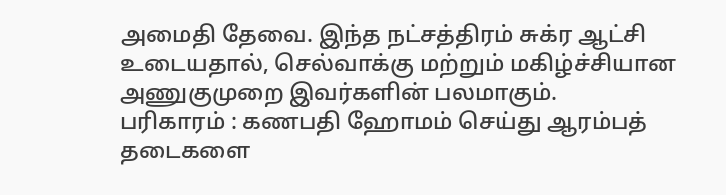அமைதி தேவை. இந்த நட்சத்திரம் சுக்ர ஆட்சி உடையதால், செல்வாக்கு மற்றும் மகிழ்ச்சியான அணுகுமுறை இவர்களின் பலமாகும்.
பரிகாரம் : கணபதி ஹோமம் செய்து ஆரம்பத் தடைகளை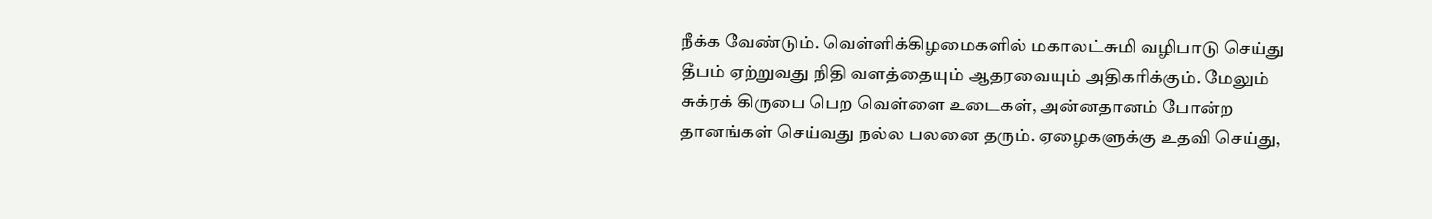நீக்க வேண்டும். வெள்ளிக்கிழமைகளில் மகாலட்சுமி வழிபாடு செய்து தீபம் ஏற்றுவது நிதி வளத்தையும் ஆதரவையும் அதிகரிக்கும். மேலும் சுக்ரக் கிருபை பெற வெள்ளை உடைகள், அன்னதானம் போன்ற தானங்கள் செய்வது நல்ல பலனை தரும். ஏழைகளுக்கு உதவி செய்து,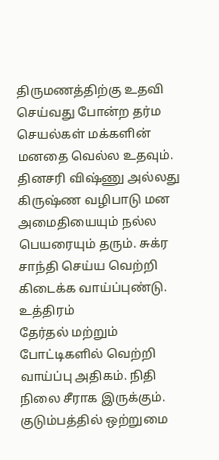திருமணத்திற்கு உதவி செய்வது போன்ற தர்ம செயல்கள் மக்களின் மனதை வெல்ல உதவும். தினசரி விஷ்ணு அல்லது கிருஷ்ண வழிபாடு மன அமைதியையும் நல்ல பெயரையும் தரும். சுக்ர சாந்தி செய்ய வெற்றி கிடைக்க வாய்ப்புண்டு.
உத்திரம்
தேர்தல் மற்றும் போட்டிகளில் வெற்றி வாய்ப்பு அதிகம். நிதி நிலை சீராக இருக்கும். குடும்பத்தில் ஒற்றுமை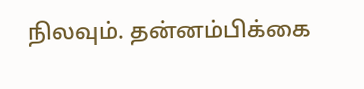நிலவும். தன்னம்பிக்கை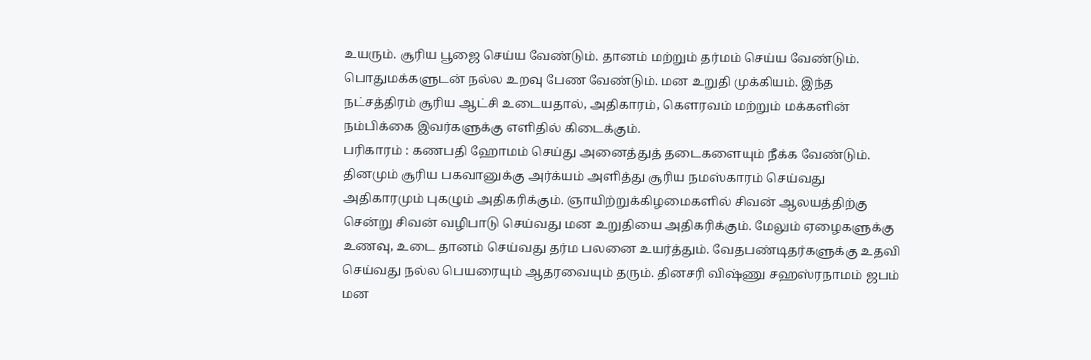உயரும். சூரிய பூஜை செய்ய வேண்டும். தானம் மற்றும் தர்மம் செய்ய வேண்டும். பொதுமக்களுடன் நல்ல உறவு பேண வேண்டும். மன உறுதி முக்கியம். இந்த நட்சத்திரம் சூரிய ஆட்சி உடையதால், அதிகாரம், கௌரவம் மற்றும் மக்களின் நம்பிக்கை இவர்களுக்கு எளிதில் கிடைக்கும்.
பரிகாரம் : கணபதி ஹோமம் செய்து அனைத்துத் தடைகளையும் நீக்க வேண்டும். தினமும் சூரிய பகவானுக்கு அர்க்யம் அளித்து சூரிய நமஸ்காரம் செய்வது அதிகாரமும் புகழும் அதிகரிக்கும். ஞாயிற்றுக்கிழமைகளில் சிவன் ஆலயத்திற்கு சென்று சிவன் வழிபாடு செய்வது மன உறுதியை அதிகரிக்கும். மேலும் ஏழைகளுக்கு உணவு, உடை தானம் செய்வது தர்ம பலனை உயர்த்தும். வேதபண்டிதர்களுக்கு உதவி செய்வது நல்ல பெயரையும் ஆதரவையும் தரும். தினசரி விஷ்ணு சஹஸ்ரநாமம் ஜபம் மன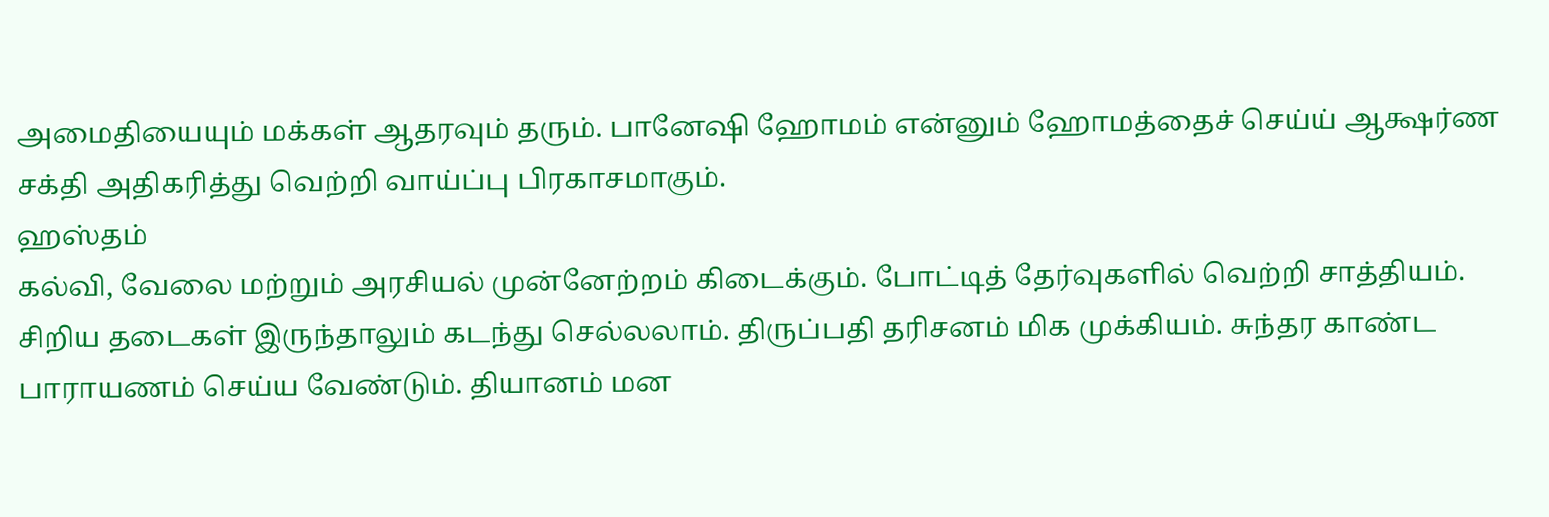அமைதியையும் மக்கள் ஆதரவும் தரும். பானேஷி ஹோமம் என்னும் ஹோமத்தைச் செய்ய் ஆக்ஷர்ண சக்தி அதிகரித்து வெற்றி வாய்ப்பு பிரகாசமாகும்.
ஹஸ்தம்
கல்வி, வேலை மற்றும் அரசியல் முன்னேற்றம் கிடைக்கும். போட்டித் தேர்வுகளில் வெற்றி சாத்தியம். சிறிய தடைகள் இருந்தாலும் கடந்து செல்லலாம். திருப்பதி தரிசனம் மிக முக்கியம். சுந்தர காண்ட பாராயணம் செய்ய வேண்டும். தியானம் மன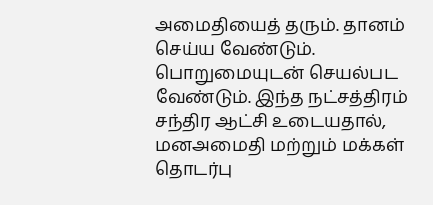அமைதியைத் தரும். தானம் செய்ய வேண்டும். பொறுமையுடன் செயல்பட வேண்டும். இந்த நட்சத்திரம் சந்திர ஆட்சி உடையதால், மனஅமைதி மற்றும் மக்கள் தொடர்பு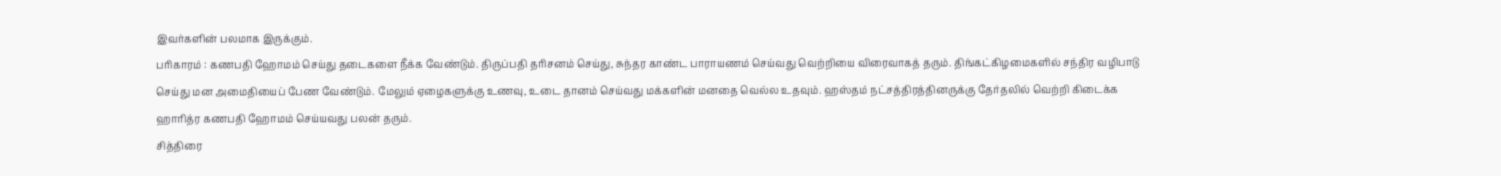இவர்களின் பலமாக இருக்கும்.
பரிகாரம் : கணபதி ஹோமம் செய்து தடைகளை நீக்க வேண்டும். திருப்பதி தரிசனம் செய்து, சுந்தர காண்ட பாராயணம் செய்வது வெற்றியை விரைவாகத் தரும். திங்கட்கிழமைகளில் சந்திர வழிபாடு செய்து மன அமைதியைப் பேண வேண்டும். மேலும் ஏழைகளுக்கு உணவு, உடை தானம் செய்வது மக்களின் மனதை வெல்ல உதவும். ஹஸ்தம் நட்சத்திரத்தினருக்கு தேர்தலில் வெற்றி கிடைக்க ஹாரித்ர கணபதி ஹோமம் செய்யவது பலன் தரும்.
சித்திரை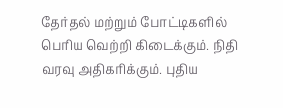தேர்தல் மற்றும் போட்டிகளில் பெரிய வெற்றி கிடைக்கும். நிதி வரவு அதிகரிக்கும். புதிய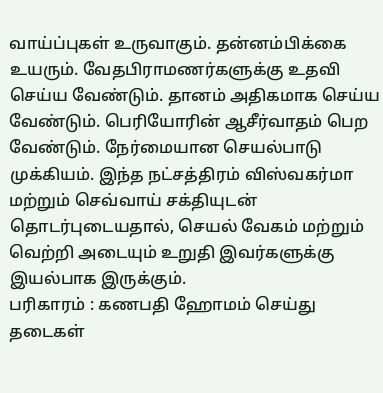வாய்ப்புகள் உருவாகும். தன்னம்பிக்கை உயரும். வேதபிராமணர்களுக்கு உதவி செய்ய வேண்டும். தானம் அதிகமாக செய்ய வேண்டும். பெரியோரின் ஆசீர்வாதம் பெற வேண்டும். நேர்மையான செயல்பாடு முக்கியம். இந்த நட்சத்திரம் விஸ்வகர்மா மற்றும் செவ்வாய் சக்தியுடன் தொடர்புடையதால், செயல் வேகம் மற்றும் வெற்றி அடையும் உறுதி இவர்களுக்கு இயல்பாக இருக்கும்.
பரிகாரம் : கணபதி ஹோமம் செய்து தடைகள்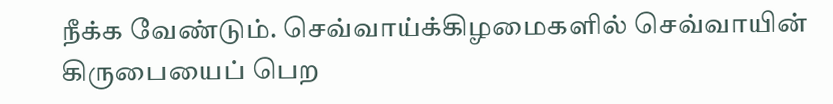நீக்க வேண்டும். செவ்வாய்க்கிழமைகளில் செவ்வாயின் கிருபையைப் பெற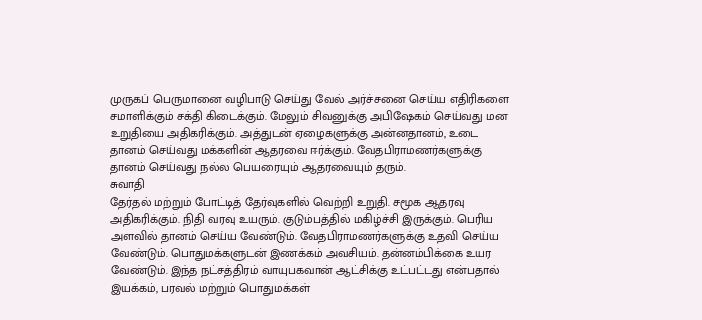முருகப் பெருமானை வழிபாடு செய்து வேல் அர்ச்சனை செய்ய எதிரிகளை சமாளிக்கும் சக்தி கிடைக்கும். மேலும் சிவனுக்கு அபிஷேகம் செய்வது மன உறுதியை அதிகரிக்கும். அத்துடன் ஏழைகளுக்கு அன்னதானம், உடை தானம் செய்வது மக்களின் ஆதரவை ஈர்க்கும். வேதபிராமணர்களுக்கு தானம் செய்வது நல்ல பெயரையும் ஆதரவையும் தரும்.
சுவாதி
தேர்தல் மற்றும் போட்டித் தேர்வுகளில் வெற்றி உறுதி. சமூக ஆதரவு அதிகரிக்கும். நிதி வரவு உயரும். குடும்பத்தில் மகிழ்ச்சி இருக்கும். பெரிய அளவில் தானம் செய்ய வேண்டும். வேதபிராமணர்களுக்கு உதவி செய்ய வேண்டும். பொதுமக்களுடன் இணக்கம் அவசியம். தன்னம்பிக்கை உயர வேண்டும். இந்த நட்சத்திரம் வாயுபகவான் ஆட்சிக்கு உட்பட்டது என்பதால் இயக்கம், பரவல் மற்றும் பொதுமக்கள்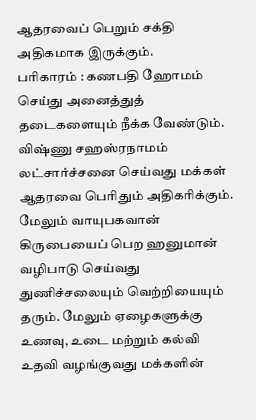ஆதரவைப் பெறும் சக்தி அதிகமாக இருக்கும்.
பரிகாரம் : கணபதி ஹோமம் செய்து அனைத்துத் தடைகளையும் நீக்க வேண்டும். விஷ்ணு சஹஸ்ரநாமம் லட்சார்ச்சனை செய்வது மக்கள் ஆதரவை பெரிதும் அதிகரிக்கும். மேலும் வாயுபகவான் கிருபையைப் பெற ஹனுமான் வழிபாடு செய்வது துணிச்சலையும் வெற்றியையும் தரும். மேலும் ஏழைகளுக்கு உணவு, உடை மற்றும் கல்வி உதவி வழங்குவது மக்களின்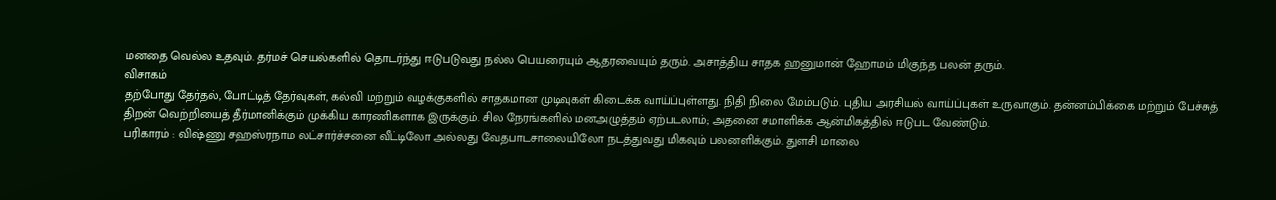மனதை வெல்ல உதவும். தர்மச் செயல்களில் தொடர்ந்து ஈடுபடுவது நல்ல பெயரையும் ஆதரவையும் தரும். அசாத்திய சாதக ஹனுமான் ஹோமம் மிகுந்த பலன் தரும்.
விசாகம்
தற்போது தேர்தல், போட்டித் தேர்வுகள், கல்வி மற்றும் வழக்குகளில் சாதகமான முடிவுகள் கிடைக்க வாய்ப்புள்ளது. நிதி நிலை மேம்படும். புதிய அரசியல் வாய்ப்புகள் உருவாகும். தன்னம்பிக்கை மற்றும் பேச்சுத் திறன் வெற்றியைத் தீர்மானிக்கும் முக்கிய காரணிகளாக இருக்கும். சில நேரங்களில் மனஅழுத்தம் ஏற்படலாம்; அதனை சமாளிக்க ஆன்மிகத்தில் ஈடுபட வேண்டும்.
பரிகாரம் : விஷ்ணு சஹஸ்ரநாம லட்சார்ச்சனை வீட்டிலோ அல்லது வேதபாடசாலையிலோ நடத்துவது மிகவும் பலனளிக்கும். துளசி மாலை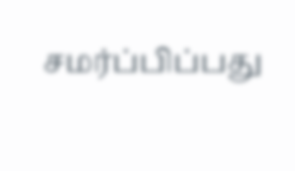சமர்ப்பிப்பது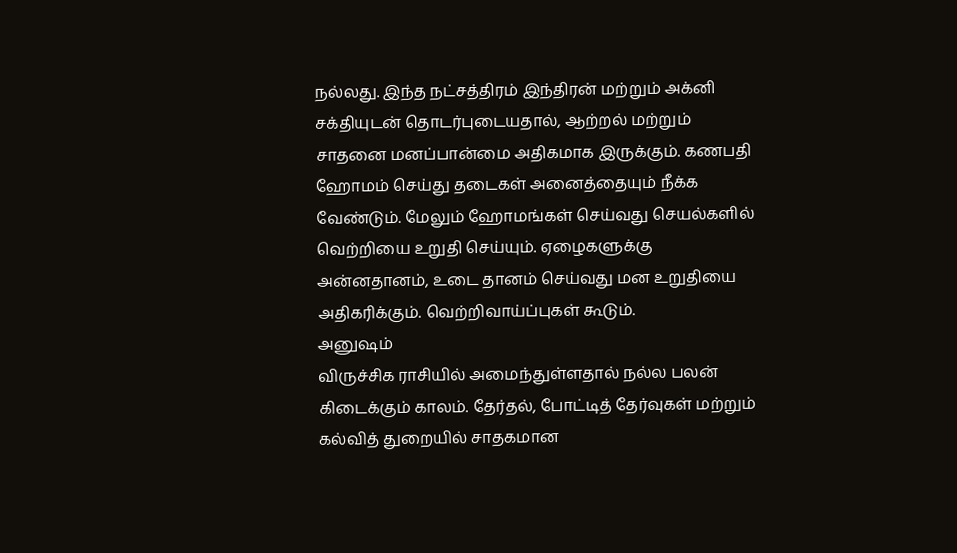நல்லது. இந்த நட்சத்திரம் இந்திரன் மற்றும் அக்னி சக்தியுடன் தொடர்புடையதால், ஆற்றல் மற்றும் சாதனை மனப்பான்மை அதிகமாக இருக்கும். கணபதி ஹோமம் செய்து தடைகள் அனைத்தையும் நீக்க வேண்டும். மேலும் ஹோமங்கள் செய்வது செயல்களில் வெற்றியை உறுதி செய்யும். ஏழைகளுக்கு அன்னதானம், உடை தானம் செய்வது மன உறுதியை அதிகரிக்கும். வெற்றிவாய்ப்புகள் கூடும்.
அனுஷம்
விருச்சிக ராசியில் அமைந்துள்ளதால் நல்ல பலன் கிடைக்கும் காலம். தேர்தல், போட்டித் தேர்வுகள் மற்றும் கல்வித் துறையில் சாதகமான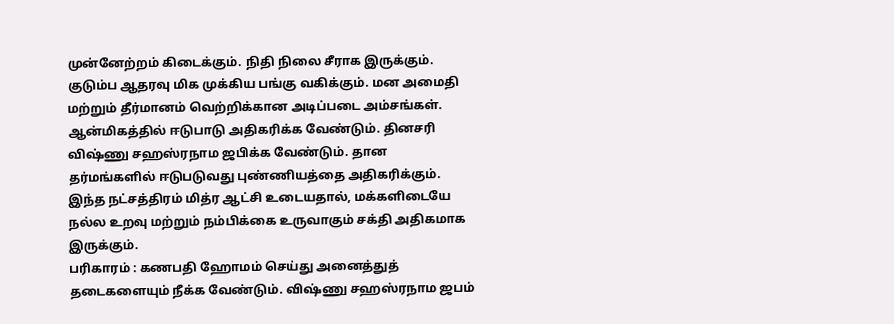முன்னேற்றம் கிடைக்கும். நிதி நிலை சீராக இருக்கும். குடும்ப ஆதரவு மிக முக்கிய பங்கு வகிக்கும். மன அமைதி மற்றும் தீர்மானம் வெற்றிக்கான அடிப்படை அம்சங்கள். ஆன்மிகத்தில் ஈடுபாடு அதிகரிக்க வேண்டும். தினசரி விஷ்ணு சஹஸ்ரநாம ஜபிக்க வேண்டும். தான தர்மங்களில் ஈடுபடுவது புண்ணியத்தை அதிகரிக்கும். இந்த நட்சத்திரம் மித்ர ஆட்சி உடையதால், மக்களிடையே நல்ல உறவு மற்றும் நம்பிக்கை உருவாகும் சக்தி அதிகமாக இருக்கும்.
பரிகாரம் : கணபதி ஹோமம் செய்து அனைத்துத் தடைகளையும் நீக்க வேண்டும். விஷ்ணு சஹஸ்ரநாம ஜபம்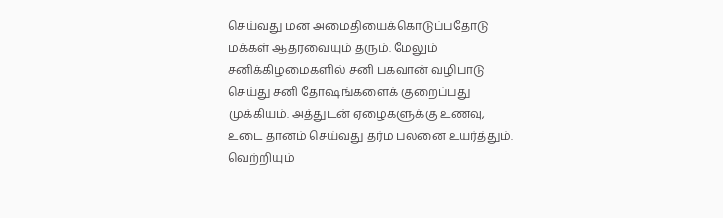செய்வது மன அமைதியைக்கொடுப்பதோடு மக்கள் ஆதரவையும் தரும். மேலும் சனிக்கிழமைகளில் சனி பகவான் வழிபாடு செய்து சனி தோஷங்களைக் குறைப்பது முக்கியம். அத்துடன் ஏழைகளுக்கு உணவு, உடை தானம் செய்வது தர்ம பலனை உயர்த்தும். வெற்றியும்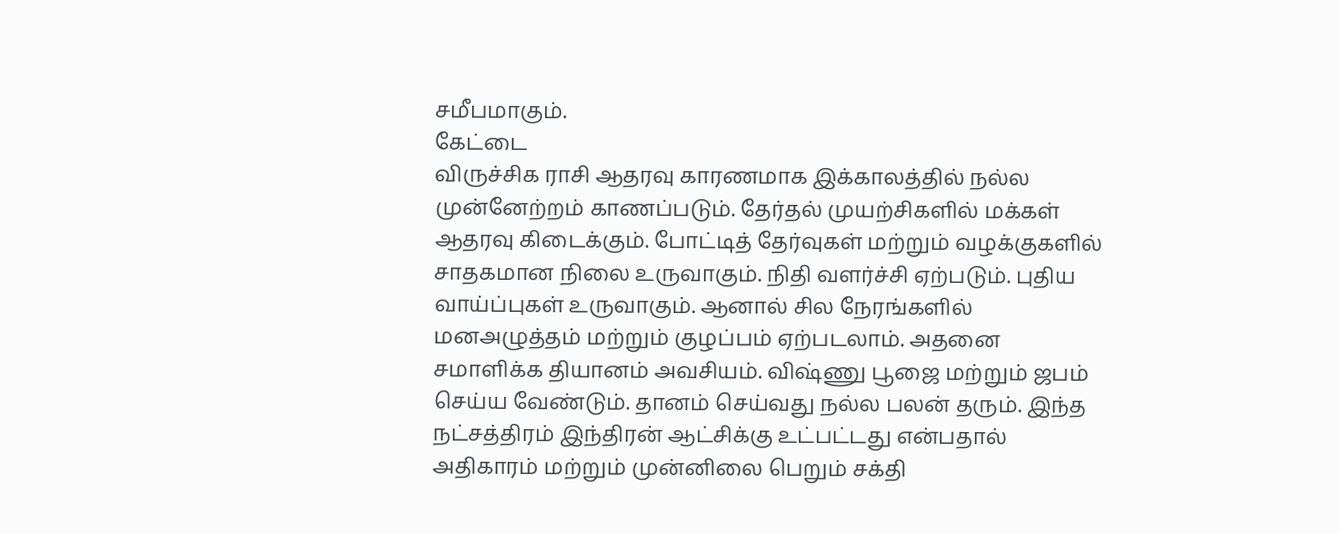சமீபமாகும்.
கேட்டை
விருச்சிக ராசி ஆதரவு காரணமாக இக்காலத்தில் நல்ல முன்னேற்றம் காணப்படும். தேர்தல் முயற்சிகளில் மக்கள் ஆதரவு கிடைக்கும். போட்டித் தேர்வுகள் மற்றும் வழக்குகளில் சாதகமான நிலை உருவாகும். நிதி வளர்ச்சி ஏற்படும். புதிய வாய்ப்புகள் உருவாகும். ஆனால் சில நேரங்களில் மனஅழுத்தம் மற்றும் குழப்பம் ஏற்படலாம். அதனை சமாளிக்க தியானம் அவசியம். விஷ்ணு பூஜை மற்றும் ஜபம் செய்ய வேண்டும். தானம் செய்வது நல்ல பலன் தரும். இந்த நட்சத்திரம் இந்திரன் ஆட்சிக்கு உட்பட்டது என்பதால் அதிகாரம் மற்றும் முன்னிலை பெறும் சக்தி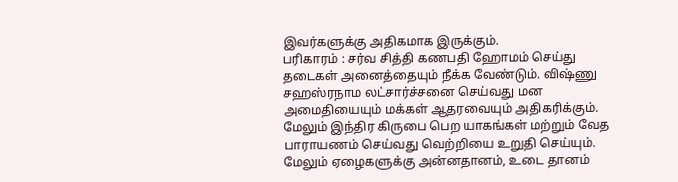இவர்களுக்கு அதிகமாக இருக்கும்.
பரிகாரம் : சர்வ சித்தி கணபதி ஹோமம் செய்து தடைகள் அனைத்தையும் நீக்க வேண்டும். விஷ்ணு சஹஸ்ரநாம லட்சார்ச்சனை செய்வது மன அமைதியையும் மக்கள் ஆதரவையும் அதிகரிக்கும். மேலும் இந்திர கிருபை பெற யாகங்கள் மற்றும் வேத பாராயணம் செய்வது வெற்றியை உறுதி செய்யும். மேலும் ஏழைகளுக்கு அன்னதானம், உடை தானம்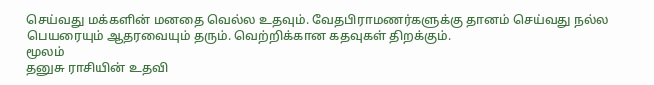செய்வது மக்களின் மனதை வெல்ல உதவும். வேதபிராமணர்களுக்கு தானம் செய்வது நல்ல பெயரையும் ஆதரவையும் தரும். வெற்றிக்கான கதவுகள் திறக்கும்.
மூலம்
தனுசு ராசியின் உதவி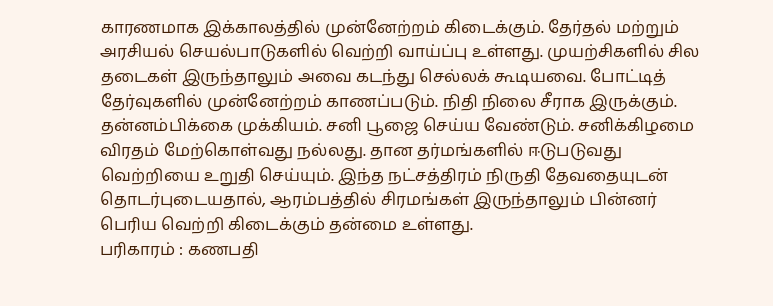காரணமாக இக்காலத்தில் முன்னேற்றம் கிடைக்கும். தேர்தல் மற்றும் அரசியல் செயல்பாடுகளில் வெற்றி வாய்ப்பு உள்ளது. முயற்சிகளில் சில தடைகள் இருந்தாலும் அவை கடந்து செல்லக் கூடியவை. போட்டித் தேர்வுகளில் முன்னேற்றம் காணப்படும். நிதி நிலை சீராக இருக்கும். தன்னம்பிக்கை முக்கியம். சனி பூஜை செய்ய வேண்டும். சனிக்கிழமை விரதம் மேற்கொள்வது நல்லது. தான தர்மங்களில் ஈடுபடுவது வெற்றியை உறுதி செய்யும். இந்த நட்சத்திரம் நிருதி தேவதையுடன் தொடர்புடையதால், ஆரம்பத்தில் சிரமங்கள் இருந்தாலும் பின்னர் பெரிய வெற்றி கிடைக்கும் தன்மை உள்ளது.
பரிகாரம் : கணபதி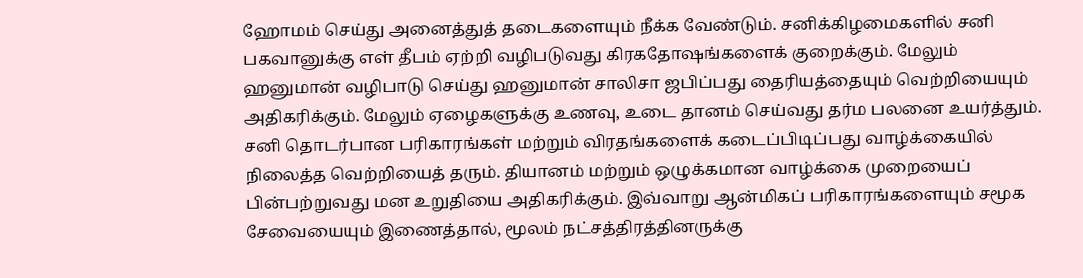ஹோமம் செய்து அனைத்துத் தடைகளையும் நீக்க வேண்டும். சனிக்கிழமைகளில் சனி பகவானுக்கு எள் தீபம் ஏற்றி வழிபடுவது கிரகதோஷங்களைக் குறைக்கும். மேலும் ஹனுமான் வழிபாடு செய்து ஹனுமான் சாலிசா ஜபிப்பது தைரியத்தையும் வெற்றியையும் அதிகரிக்கும். மேலும் ஏழைகளுக்கு உணவு, உடை தானம் செய்வது தர்ம பலனை உயர்த்தும். சனி தொடர்பான பரிகாரங்கள் மற்றும் விரதங்களைக் கடைப்பிடிப்பது வாழ்க்கையில் நிலைத்த வெற்றியைத் தரும். தியானம் மற்றும் ஒழுக்கமான வாழ்க்கை முறையைப் பின்பற்றுவது மன உறுதியை அதிகரிக்கும். இவ்வாறு ஆன்மிகப் பரிகாரங்களையும் சமூக சேவையையும் இணைத்தால், மூலம் நட்சத்திரத்தினருக்கு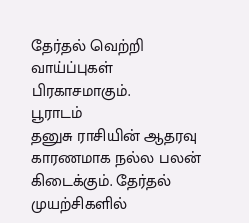தேர்தல் வெற்றி வாய்ப்புகள் பிரகாசமாகும்.
பூராடம்
தனுசு ராசியின் ஆதரவு காரணமாக நல்ல பலன் கிடைக்கும். தேர்தல் முயற்சிகளில்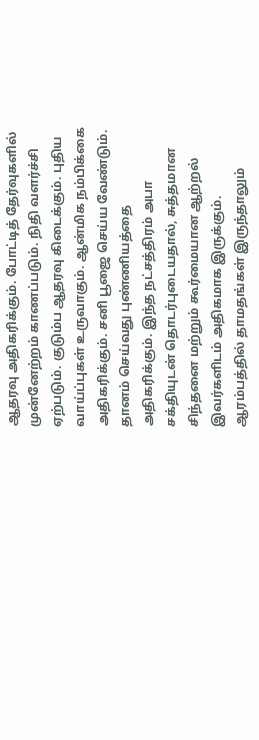ஆதரவு அதிகரிக்கும். போட்டித் தேர்வுகளில் முன்னேற்றம் காணப்படும். நிதி வளர்ச்சி ஏற்படும். குடும்ப ஆதரவு கிடைக்கும். புதிய வாய்ப்புகள் உருவாகும். ஆன்மிக நம்பிக்கை அதிகரிக்கும். சனி பூஜை செய்ய வேண்டும். தானம் செய்வது புண்ணியத்தை அதிகரிக்கும். இந்த நட்சத்திரம் அபா சக்தியுடன் தொடர்புடையதால், சுத்தமான சிந்தனை மற்றும் கூர்மையான ஆற்றல் இவர்களிடம் அதிகமாக இருக்கும். ஆரம்பத்தில் தாமதங்கள் இருந்தாலும்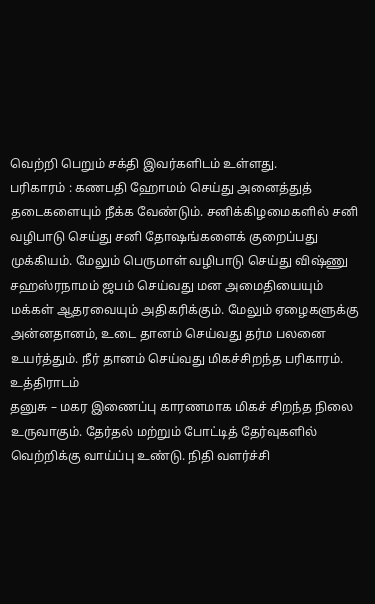வெற்றி பெறும் சக்தி இவர்களிடம் உள்ளது.
பரிகாரம் : கணபதி ஹோமம் செய்து அனைத்துத் தடைகளையும் நீக்க வேண்டும். சனிக்கிழமைகளில் சனி வழிபாடு செய்து சனி தோஷங்களைக் குறைப்பது முக்கியம். மேலும் பெருமாள் வழிபாடு செய்து விஷ்ணு சஹஸ்ரநாமம் ஜபம் செய்வது மன அமைதியையும் மக்கள் ஆதரவையும் அதிகரிக்கும். மேலும் ஏழைகளுக்கு அன்னதானம், உடை தானம் செய்வது தர்ம பலனை உயர்த்தும். நீர் தானம் செய்வது மிகச்சிறந்த பரிகாரம்.
உத்திராடம்
தனுசு – மகர இணைப்பு காரணமாக மிகச் சிறந்த நிலை உருவாகும். தேர்தல் மற்றும் போட்டித் தேர்வுகளில் வெற்றிக்கு வாய்ப்பு உண்டு. நிதி வளர்ச்சி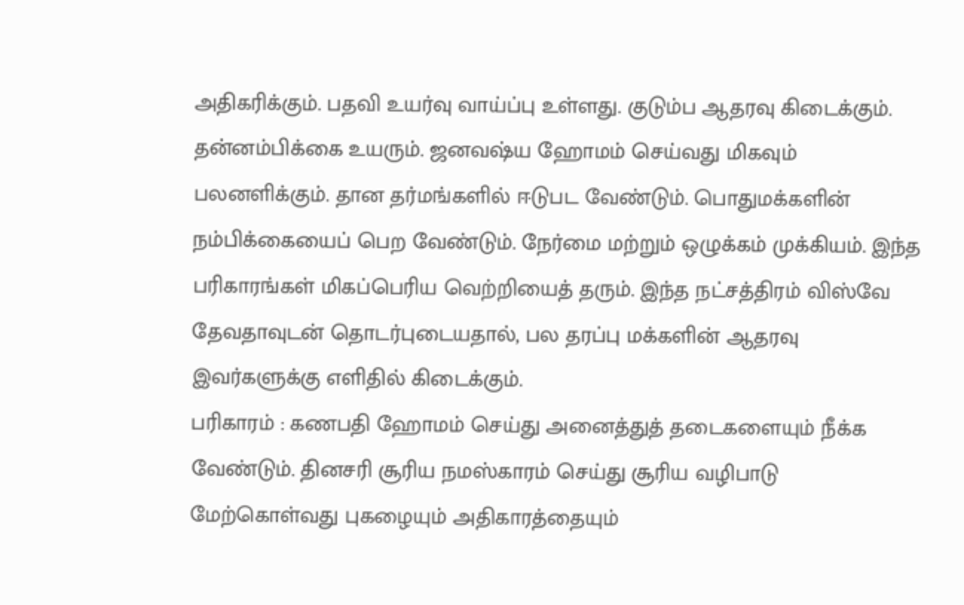அதிகரிக்கும். பதவி உயர்வு வாய்ப்பு உள்ளது. குடும்ப ஆதரவு கிடைக்கும். தன்னம்பிக்கை உயரும். ஜனவஷ்ய ஹோமம் செய்வது மிகவும் பலனளிக்கும். தான தர்மங்களில் ஈடுபட வேண்டும். பொதுமக்களின் நம்பிக்கையைப் பெற வேண்டும். நேர்மை மற்றும் ஒழுக்கம் முக்கியம். இந்த பரிகாரங்கள் மிகப்பெரிய வெற்றியைத் தரும். இந்த நட்சத்திரம் விஸ்வே தேவதாவுடன் தொடர்புடையதால், பல தரப்பு மக்களின் ஆதரவு இவர்களுக்கு எளிதில் கிடைக்கும்.
பரிகாரம் : கணபதி ஹோமம் செய்து அனைத்துத் தடைகளையும் நீக்க வேண்டும். தினசரி சூரிய நமஸ்காரம் செய்து சூரிய வழிபாடு மேற்கொள்வது புகழையும் அதிகாரத்தையும்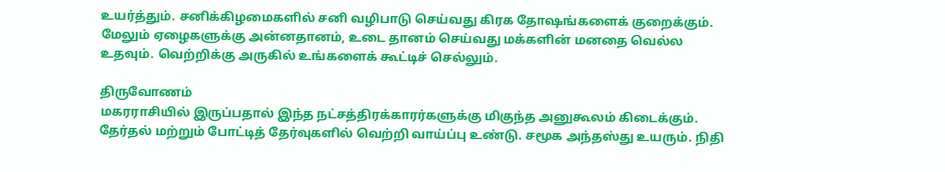உயர்த்தும். சனிக்கிழமைகளில் சனி வழிபாடு செய்வது கிரக தோஷங்களைக் குறைக்கும். மேலும் ஏழைகளுக்கு அன்னதானம், உடை தானம் செய்வது மக்களின் மனதை வெல்ல உதவும். வெற்றிக்கு அருகில் உங்களைக் கூட்டிச் செல்லும்.

திருவோணம்
மகரராசியில் இருப்பதால் இந்த நட்சத்திரக்காரர்களுக்கு மிகுந்த அனுகூலம் கிடைக்கும். தேர்தல் மற்றும் போட்டித் தேர்வுகளில் வெற்றி வாய்ப்பு உண்டு. சமூக அந்தஸ்து உயரும். நிதி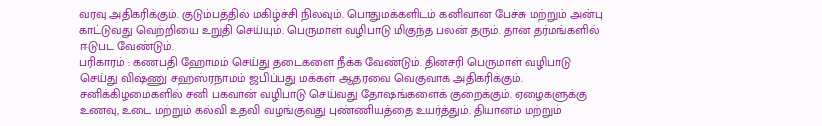வரவு அதிகரிக்கும். குடும்பத்தில் மகிழ்ச்சி நிலவும். பொதுமக்களிடம் கனிவான பேச்சு மற்றும் அன்பு காட்டுவது வெற்றியை உறுதி செய்யும். பெருமாள் வழிபாடு மிகுந்த பலன் தரும். தான தர்மங்களில் ஈடுபட வேண்டும்.
பரிகாரம் : கணபதி ஹோமம் செய்து தடைகளை நீக்க வேண்டும். தினசரி பெருமாள் வழிபாடு செய்து விஷ்ணு சஹஸ்ரநாமம் ஜபிப்பது மக்கள் ஆதரவை வெகுவாக அதிகரிக்கும். சனிக்கிழமைகளில் சனி பகவான் வழிபாடு செய்வது தோஷங்களைக் குறைக்கும். ஏழைகளுக்கு உணவு, உடை மற்றும் கல்வி உதவி வழங்குவது புண்ணியத்தை உயர்த்தும். தியானம் மற்றும்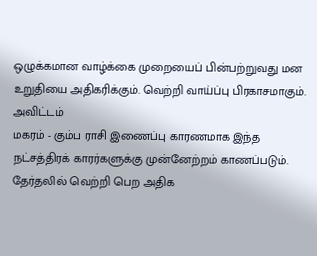ஒழுக்கமான வாழ்க்கை முறையைப் பின்பற்றுவது மன உறுதியை அதிகரிக்கும். வெற்றி வாய்ப்பு பிரகாசமாகும்.
அவிட்டம்
மகரம் - கும்ப ராசி இணைப்பு காரணமாக இந்த நட்சத்திரக் காரர்களுக்கு முன்னேற்றம் காணப்படும். தேர்தலில் வெற்றி பெற அதிக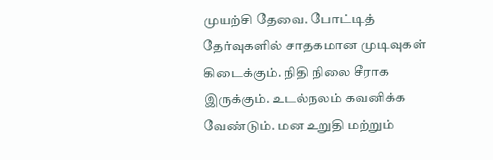முயற்சி தேவை. போட்டித் தேர்வுகளில் சாதகமான முடிவுகள் கிடைக்கும். நிதி நிலை சீராக இருக்கும். உடல்நலம் கவனிக்க வேண்டும். மன உறுதி மற்றும்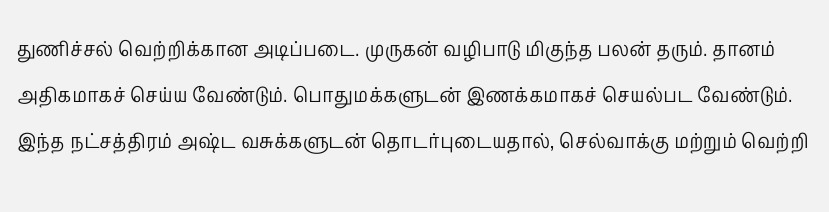துணிச்சல் வெற்றிக்கான அடிப்படை. முருகன் வழிபாடு மிகுந்த பலன் தரும். தானம் அதிகமாகச் செய்ய வேண்டும். பொதுமக்களுடன் இணக்கமாகச் செயல்பட வேண்டும். இந்த நட்சத்திரம் அஷ்ட வசுக்களுடன் தொடர்புடையதால், செல்வாக்கு மற்றும் வெற்றி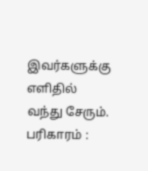இவர்களுக்கு எளிதில் வந்து சேரும்.
பரிகாரம் :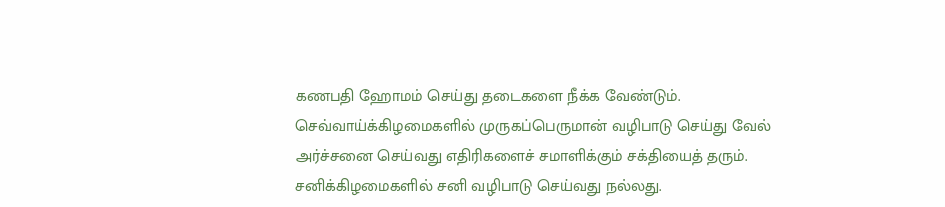கணபதி ஹோமம் செய்து தடைகளை நீக்க வேண்டும். செவ்வாய்க்கிழமைகளில் முருகப்பெருமான் வழிபாடு செய்து வேல் அர்ச்சனை செய்வது எதிரிகளைச் சமாளிக்கும் சக்தியைத் தரும். சனிக்கிழமைகளில் சனி வழிபாடு செய்வது நல்லது.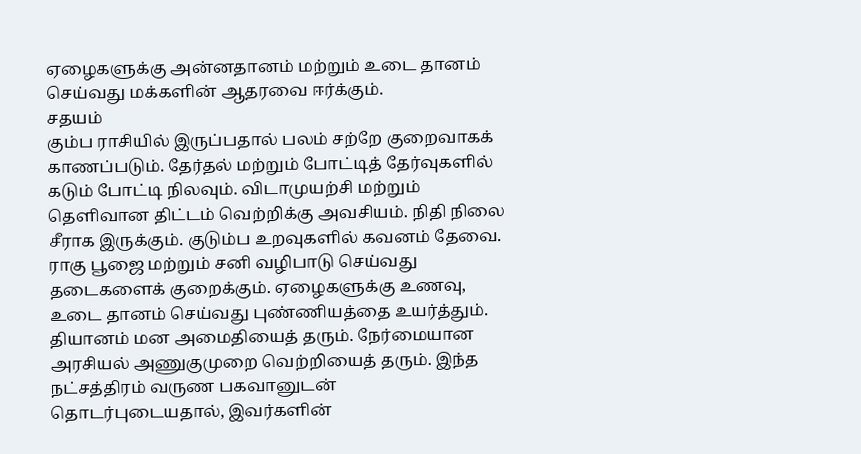ஏழைகளுக்கு அன்னதானம் மற்றும் உடை தானம் செய்வது மக்களின் ஆதரவை ஈர்க்கும்.
சதயம்
கும்ப ராசியில் இருப்பதால் பலம் சற்றே குறைவாகக் காணப்படும். தேர்தல் மற்றும் போட்டித் தேர்வுகளில் கடும் போட்டி நிலவும். விடாமுயற்சி மற்றும் தெளிவான திட்டம் வெற்றிக்கு அவசியம். நிதி நிலை சீராக இருக்கும். குடும்ப உறவுகளில் கவனம் தேவை. ராகு பூஜை மற்றும் சனி வழிபாடு செய்வது தடைகளைக் குறைக்கும். ஏழைகளுக்கு உணவு, உடை தானம் செய்வது புண்ணியத்தை உயர்த்தும். தியானம் மன அமைதியைத் தரும். நேர்மையான அரசியல் அணுகுமுறை வெற்றியைத் தரும். இந்த நட்சத்திரம் வருண பகவானுடன் தொடர்புடையதால், இவர்களின்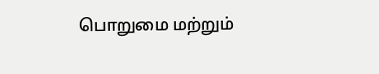பொறுமை மற்றும்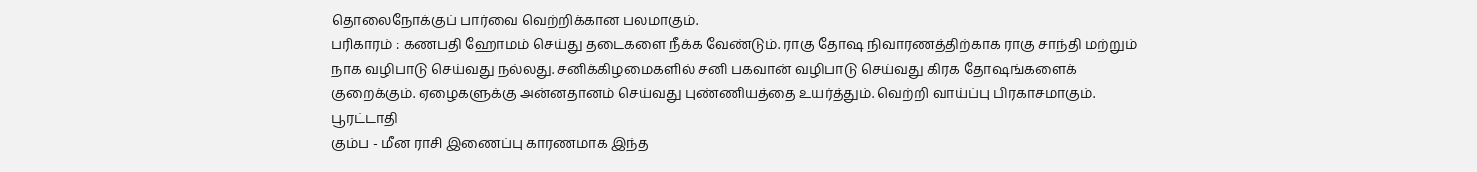தொலைநோக்குப் பார்வை வெற்றிக்கான பலமாகும்.
பரிகாரம் : கணபதி ஹோமம் செய்து தடைகளை நீக்க வேண்டும். ராகு தோஷ நிவாரணத்திற்காக ராகு சாந்தி மற்றும் நாக வழிபாடு செய்வது நல்லது. சனிக்கிழமைகளில் சனி பகவான் வழிபாடு செய்வது கிரக தோஷங்களைக் குறைக்கும். ஏழைகளுக்கு அன்னதானம் செய்வது புண்ணியத்தை உயர்த்தும். வெற்றி வாய்ப்பு பிரகாசமாகும்.
பூரட்டாதி
கும்ப - மீன ராசி இணைப்பு காரணமாக இந்த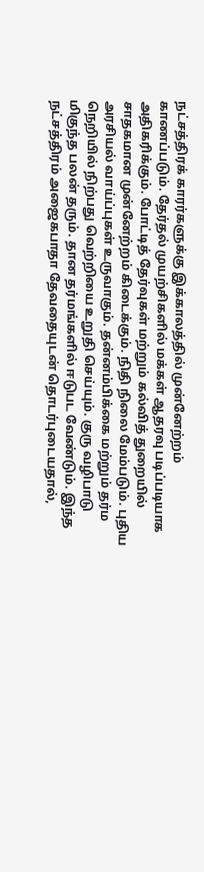நட்சத்திரக் காரர்களுக்கு இக்காலத்தில் முன்னேற்றம் காணப்படும். தேர்தல் முயற்சிகளில் மக்கள் ஆதரவு படிப்படியாக அதிகரிக்கும். போட்டித் தேர்வுகள் மற்றும் கல்வித் துறையில் சாதகமான முன்னேற்றம் கிடைக்கும். நிதி நிலை மேம்படும். புதிய அரசியல் வாய்ப்புகள் உருவாகும். தன்னம்பிக்கை மற்றும் தர்ம நெறியில் நிற்பது வெற்றியை உறுதி செய்யும். குரு வழிபாடு மிகுந்த பலன் தரும். தான தர்மங்களில் ஈடுபட வேண்டும். இந்த நட்சத்திரம் அஜைகபாதா தேவதையுடன் தொடர்புடையதால்,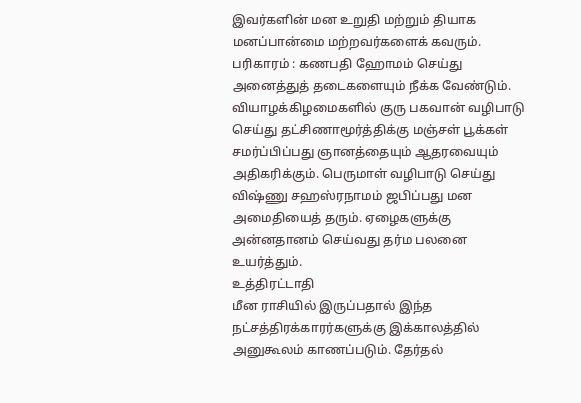இவர்களின் மன உறுதி மற்றும் தியாக மனப்பான்மை மற்றவர்களைக் கவரும்.
பரிகாரம் : கணபதி ஹோமம் செய்து அனைத்துத் தடைகளையும் நீக்க வேண்டும். வியாழக்கிழமைகளில் குரு பகவான் வழிபாடு செய்து தட்சிணாமூர்த்திக்கு மஞ்சள் பூக்கள் சமர்ப்பிப்பது ஞானத்தையும் ஆதரவையும் அதிகரிக்கும். பெருமாள் வழிபாடு செய்து விஷ்ணு சஹஸ்ரநாமம் ஜபிப்பது மன அமைதியைத் தரும். ஏழைகளுக்கு அன்னதானம் செய்வது தர்ம பலனை உயர்த்தும்.
உத்திரட்டாதி
மீன ராசியில் இருப்பதால் இந்த நட்சத்திரக்காரர்களுக்கு இக்காலத்தில் அனுகூலம் காணப்படும். தேர்தல்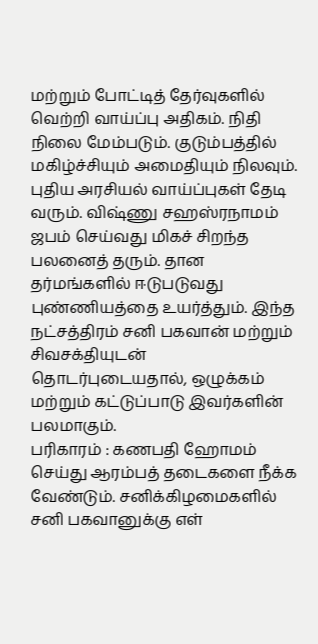மற்றும் போட்டித் தேர்வுகளில் வெற்றி வாய்ப்பு அதிகம். நிதி நிலை மேம்படும். குடும்பத்தில் மகிழ்ச்சியும் அமைதியும் நிலவும். புதிய அரசியல் வாய்ப்புகள் தேடி வரும். விஷ்ணு சஹஸ்ரநாமம் ஜபம் செய்வது மிகச் சிறந்த பலனைத் தரும். தான தர்மங்களில் ஈடுபடுவது புண்ணியத்தை உயர்த்தும். இந்த நட்சத்திரம் சனி பகவான் மற்றும் சிவசக்தியுடன் தொடர்புடையதால், ஒழுக்கம் மற்றும் கட்டுப்பாடு இவர்களின் பலமாகும்.
பரிகாரம் : கணபதி ஹோமம் செய்து ஆரம்பத் தடைகளை நீக்க வேண்டும். சனிக்கிழமைகளில் சனி பகவானுக்கு எள்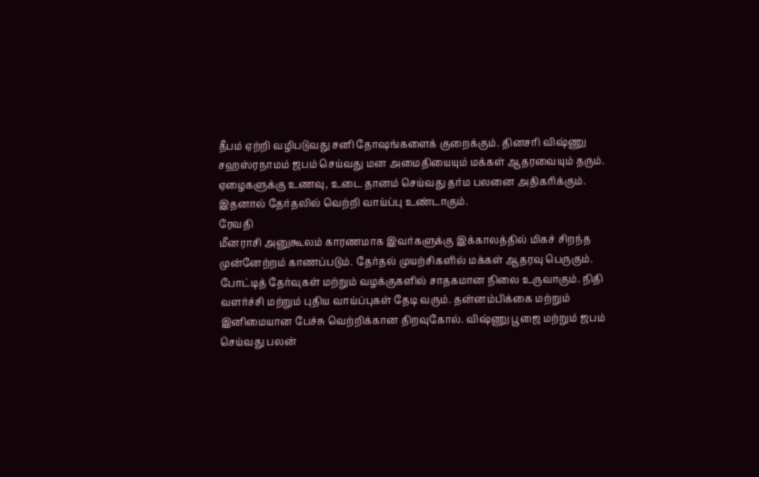தீபம் ஏற்றி வழிபடுவது சனி தோஷங்களைக் குறைக்கும். தினசரி விஷ்ணு சஹஸ்ரநாமம் ஜபம் செய்வது மன அமைதியையும் மக்கள் ஆதரவையும் தரும். ஏழைகளுக்கு உணவு, உடை தானம் செய்வது தர்ம பலனை அதிகரிக்கும். இதனால் தேர்தலில் வெற்றி வாய்ப்பு உண்டாகும்.
ரேவதி
மீனராசி அனுகூலம் காரணமாக இவர்களுக்கு இக்காலத்தில் மிகச் சிறந்த முன்னேற்றம் காணப்படும். தேர்தல் முயற்சிகளில் மக்கள் ஆதரவு பெருகும். போட்டித் தேர்வுகள் மற்றும் வழக்குகளில் சாதகமான நிலை உருவாகும். நிதி வளர்ச்சி மற்றும் புதிய வாய்ப்புகள் தேடி வரும். தன்னம்பிக்கை மற்றும் இனிமையான பேச்சு வெற்றிக்கான திறவுகோல். விஷ்ணு பூஜை மற்றும் ஜபம் செய்வது பலன்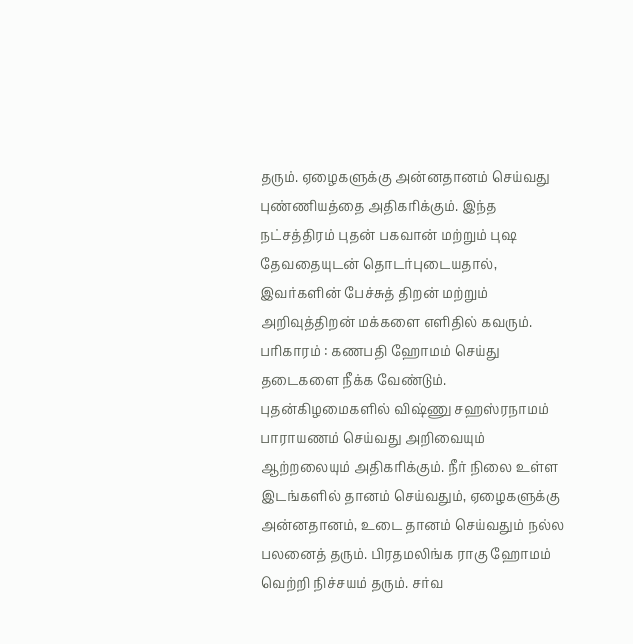தரும். ஏழைகளுக்கு அன்னதானம் செய்வது புண்ணியத்தை அதிகரிக்கும். இந்த நட்சத்திரம் புதன் பகவான் மற்றும் புஷ தேவதையுடன் தொடர்புடையதால், இவர்களின் பேச்சுத் திறன் மற்றும் அறிவுத்திறன் மக்களை எளிதில் கவரும்.
பரிகாரம் : கணபதி ஹோமம் செய்து தடைகளை நீக்க வேண்டும். புதன்கிழமைகளில் விஷ்ணு சஹஸ்ரநாமம் பாராயணம் செய்வது அறிவையும் ஆற்றலையும் அதிகரிக்கும். நீர் நிலை உள்ள இடங்களில் தானம் செய்வதும், ஏழைகளுக்கு அன்னதானம், உடை தானம் செய்வதும் நல்ல பலனைத் தரும். பிரதமலிங்க ராகு ஹோமம் வெற்றி நிச்சயம் தரும். சர்வ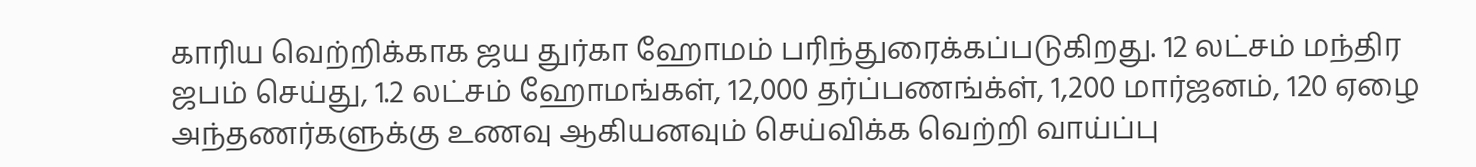காரிய வெற்றிக்காக ஜய துர்கா ஹோமம் பரிந்துரைக்கப்படுகிறது. 12 லட்சம் மந்திர ஜபம் செய்து, 1.2 லட்சம் ஹோமங்கள், 12,000 தர்ப்பணங்க்ள், 1,200 மார்ஜனம், 120 ஏழை அந்தணர்களுக்கு உணவு ஆகியனவும் செய்விக்க வெற்றி வாய்ப்பு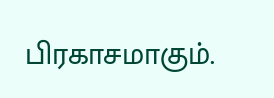பிரகாசமாகும்.